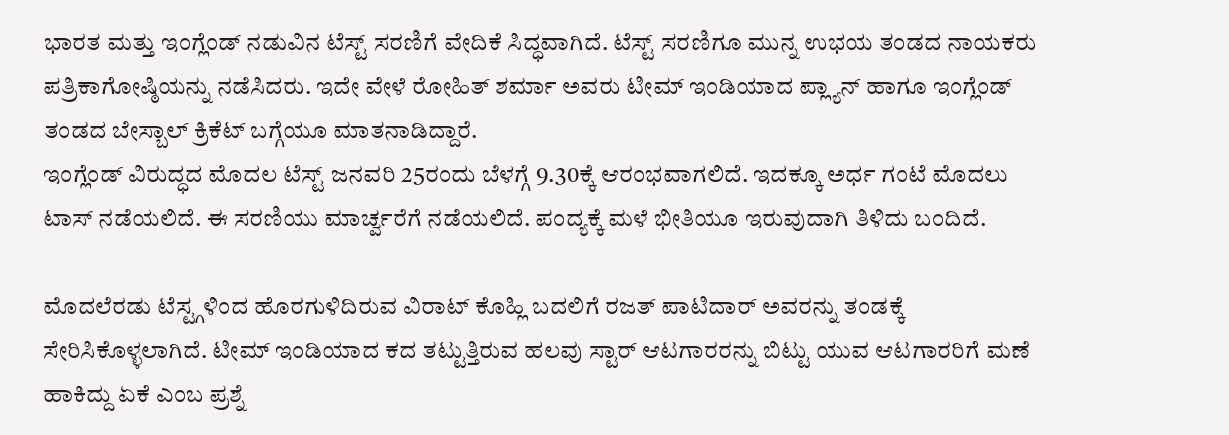ಭಾರತ ಮತ್ತು ಇಂಗ್ಲೆಂಡ್ ನಡುವಿನ ಟೆಸ್ಟ್ ಸರಣಿಗೆ ವೇದಿಕೆ ಸಿದ್ಧವಾಗಿದೆ. ಟೆಸ್ಟ್ ಸರಣಿಗೂ ಮುನ್ನ ಉಭಯ ತಂಡದ ನಾಯಕರು ಪತ್ರಿಕಾಗೋಷ್ಠಿಯನ್ನು ನಡೆಸಿದರು. ಇದೇ ವೇಳೆ ರೋಹಿತ್ ಶರ್ಮಾ ಅವರು ಟೀಮ್ ಇಂಡಿಯಾದ ಪ್ಲ್ಯಾನ್ ಹಾಗೂ ಇಂಗ್ಲೆಂಡ್ ತಂಡದ ಬೇಸ್ಬಾಲ್ ಕ್ರಿಕೆಟ್ ಬಗ್ಗೆಯೂ ಮಾತನಾಡಿದ್ದಾರೆ.
ಇಂಗ್ಲೆಂಡ್ ವಿರುದ್ಧದ ಮೊದಲ ಟೆಸ್ಟ್ ಜನವರಿ 25ರಂದು ಬೆಳಗ್ಗೆ 9.30ಕ್ಕೆ ಆರಂಭವಾಗಲಿದೆ. ಇದಕ್ಕೂ ಅರ್ಧ ಗಂಟೆ ಮೊದಲು ಟಾಸ್ ನಡೆಯಲಿದೆ. ಈ ಸರಣಿಯು ಮಾರ್ಚ್ವರೆಗೆ ನಡೆಯಲಿದೆ. ಪಂದ್ಯಕ್ಕೆ ಮಳೆ ಭೀತಿಯೂ ಇರುವುದಾಗಿ ತಿಳಿದು ಬಂದಿದೆ.

ಮೊದಲೆರಡು ಟೆಸ್ಟ್ಗಳಿಂದ ಹೊರಗುಳಿದಿರುವ ವಿರಾಟ್ ಕೊಹ್ಲಿ ಬದಲಿಗೆ ರಜತ್ ಪಾಟಿದಾರ್ ಅವರನ್ನು ತಂಡಕ್ಕೆ ಸೇರಿಸಿಕೊಳ್ಳಲಾಗಿದೆ. ಟೀಮ್ ಇಂಡಿಯಾದ ಕದ ತಟ್ಟುತ್ತಿರುವ ಹಲವು ಸ್ಟಾರ್ ಆಟಗಾರರನ್ನು ಬಿಟ್ಟು ಯುವ ಆಟಗಾರರಿಗೆ ಮಣೆ ಹಾಕಿದ್ದು ಏಕೆ ಎಂಬ ಪ್ರಶ್ನೆ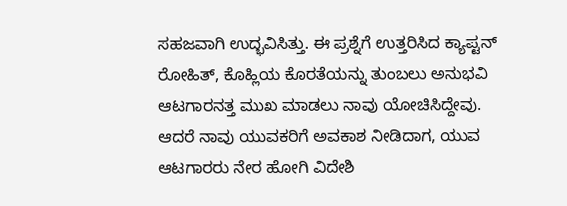ಸಹಜವಾಗಿ ಉದ್ಭವಿಸಿತ್ತು. ಈ ಪ್ರಶ್ನೆಗೆ ಉತ್ತರಿಸಿದ ಕ್ಯಾಪ್ಟನ್ ರೋಹಿತ್, ಕೊಹ್ಲಿಯ ಕೊರತೆಯನ್ನು ತುಂಬಲು ಅನುಭವಿ ಆಟಗಾರನತ್ತ ಮುಖ ಮಾಡಲು ನಾವು ಯೋಚಿಸಿದ್ದೇವು.
ಆದರೆ ನಾವು ಯುವಕರಿಗೆ ಅವಕಾಶ ನೀಡಿದಾಗ, ಯುವ ಆಟಗಾರರು ನೇರ ಹೋಗಿ ವಿದೇಶಿ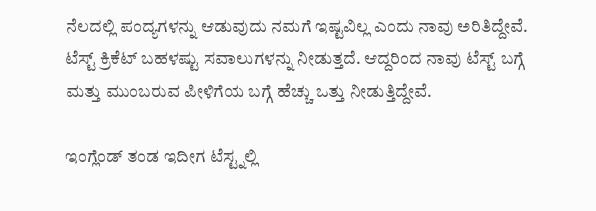ನೆಲದಲ್ಲಿ ಪಂದ್ಯಗಳನ್ನು ಆಡುವುದು ನಮಗೆ ಇಷ್ಟವಿಲ್ಲ ಎಂದು ನಾವು ಅರಿತಿದ್ದೇವೆ. ಟೆಸ್ಟ್ ಕ್ರಿಕೆಟ್ ಬಹಳಷ್ಟು ಸವಾಲುಗಳನ್ನು ನೀಡುತ್ತದೆ. ಆದ್ದರಿಂದ ನಾವು ಟೆಸ್ಟ್ ಬಗ್ಗೆ ಮತ್ತು ಮುಂಬರುವ ಪೀಳಿಗೆಯ ಬಗ್ಗೆ ಹೆಚ್ಚು ಒತ್ತು ನೀಡುತ್ತಿದ್ದೇವೆ.

ಇಂಗ್ಲೆಂಡ್ ತಂಡ ಇದೀಗ ಟೆಸ್ಟ್ನಲ್ಲಿ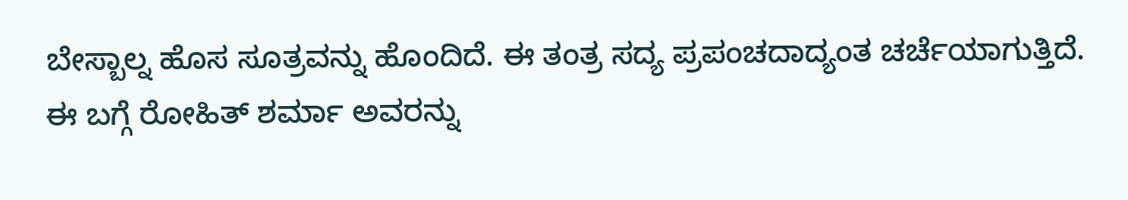ಬೇಸ್ಬಾಲ್ನ ಹೊಸ ಸೂತ್ರವನ್ನು ಹೊಂದಿದೆ. ಈ ತಂತ್ರ ಸದ್ಯ ಪ್ರಪಂಚದಾದ್ಯಂತ ಚರ್ಚೆಯಾಗುತ್ತಿದೆ. ಈ ಬಗ್ಗೆ ರೋಹಿತ್ ಶರ್ಮಾ ಅವರನ್ನು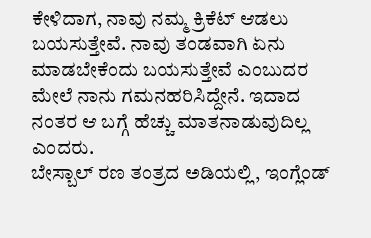ಕೇಳಿದಾಗ, ನಾವು ನಮ್ಮ ಕ್ರಿಕೆಟ್ ಆಡಲು ಬಯಸುತ್ತೇವೆ. ನಾವು ತಂಡವಾಗಿ ಏನು ಮಾಡಬೇಕೆಂದು ಬಯಸುತ್ತೇವೆ ಎಂಬುದರ ಮೇಲೆ ನಾನು ಗಮನಹರಿಸಿದ್ದೇನೆ. ಇದಾದ ನಂತರ ಆ ಬಗ್ಗೆ ಹೆಚ್ಚು ಮಾತನಾಡುವುದಿಲ್ಲ ಎಂದರು.
ಬೇಸ್ಬಾಲ್ ರಣ ತಂತ್ರದ ಅಡಿಯಲ್ಲಿ, ಇಂಗ್ಲೆಂಡ್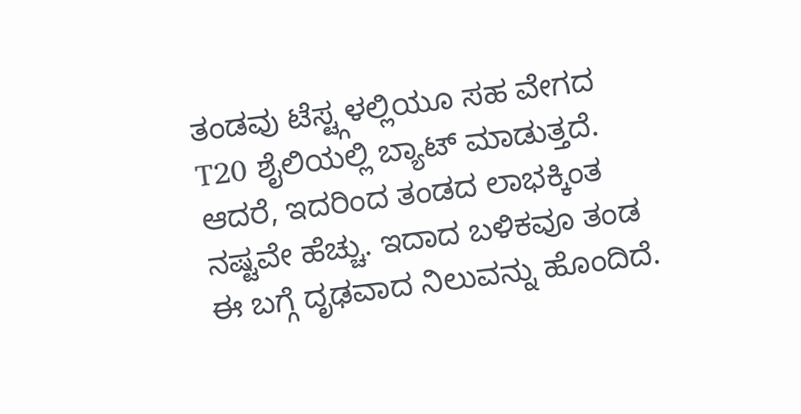ತಂಡವು ಟೆಸ್ಟ್ಗಳಲ್ಲಿಯೂ ಸಹ ವೇಗದ T20 ಶೈಲಿಯಲ್ಲಿ ಬ್ಯಾಟ್ ಮಾಡುತ್ತದೆ. ಆದರೆ, ಇದರಿಂದ ತಂಡದ ಲಾಭಕ್ಕಿಂತ ನಷ್ಟವೇ ಹೆಚ್ಚು. ಇದಾದ ಬಳಿಕವೂ ತಂಡ ಈ ಬಗ್ಗೆ ದೃಢವಾದ ನಿಲುವನ್ನು ಹೊಂದಿದೆ.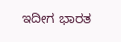ಇದೀಗ ಭಾರತ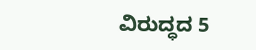ವಿರುದ್ಧದ 5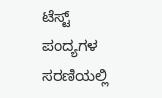ಟೆಸ್ಟ್ ಪಂದ್ಯಗಳ ಸರಣಿಯಲ್ಲಿ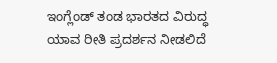ಇಂಗ್ಲೆಂಡ್ ತಂಡ ಭಾರತದ ವಿರುದ್ಧ ಯಾವ ರೀತಿ ಪ್ರದರ್ಶನ ನೀಡಲಿದೆ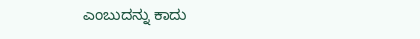ಎಂಬುದನ್ನು ಕಾದು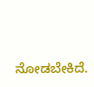ನೋಡಬೇಕಿದೆ.